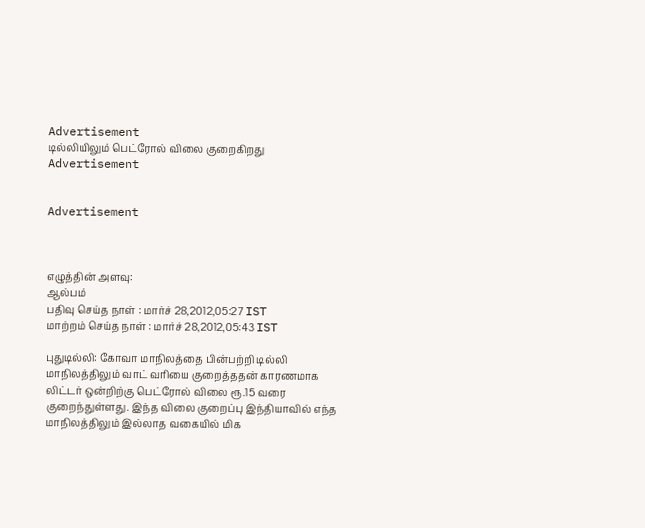Advertisement
டில்லியிலும் பெட்‌ரோல் விலை குறைகிறது
Advertisement


Advertisement



எழுத்தின் அளவு:
ஆல்பம்
பதிவு செய்த நாள் : மார்ச் 28,2012,05:27 IST
மாற்றம் செய்த நாள் : மார்ச் 28,2012,05:43 IST

புதுடில்லி: கோவா மாநிலத்தை பின்பற்றி டில்லி மாநிலத்திலும் வாட் வரியை குறைத்ததன் காரணமாக லிட்டர் ஒன்றிற்கு பெட்ரோல் விலை ரூ.15 வரை குறைந்துள்ளது. இந்த விலை குறைப்பு இந்தியாவில் எந்த மாநிலத்திலும் இல்லாத வகையில் மிக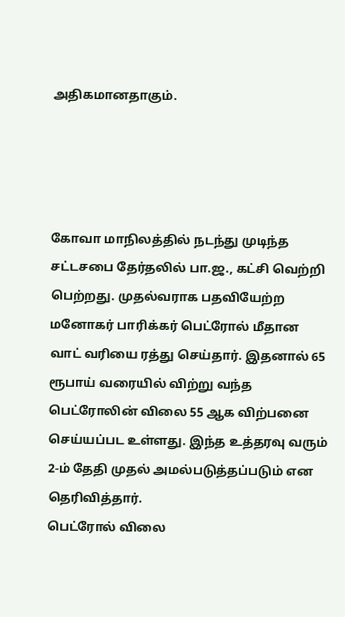அதிகமானதாகும்.




கோவா மாநிலத்தில் நடந்து முடிந்த சட்டசபை தேர்தலில் பா.ஜ., கட்சி வெற்றி பெற்றது. முதல்வராக பதவியேற்ற மனோகர் பாரிக்கர் பெட்ரோல் மீதான வாட் வரியை ரத்து செய்தார். இதனால் 65 ரூபாய் வரையில் விற்று வந்த பெட்ரோலின் விலை 55 ஆக விற்பனை செய்யப்பட உள்ளது. இ‌ந்த உத்தரவு வரும் 2-ம் தேதி முதல் அமல்படுத்தப்படும் என தெரிவித்தார்.
பெட்ரோல் விலை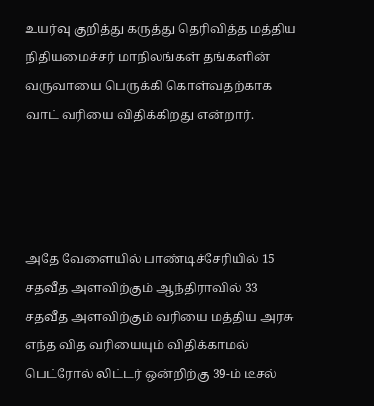உயர்வு குறித்து கருத்து தெரிவித்த மத்திய நிதியமைச்சர் மாநிலங்கள் தங்களின் வருவாயை பெருக்கி கொள்வதற்காக வாட் வரியை விதிக்கிறது என்றார்.




அதே வேளையில் பாண்டிச்சேரியில் 15 சதவீத அளவிற்கும் ஆந்தி‌ராவில் 33 சதவீத அளவிற்கும் வரியை மத்திய அரசு எந்த வித வரியையும் விதிக்காமல் பெட்‌ரோல் லிட்டர் ஒன்றிற்கு 39-ம் டீசல்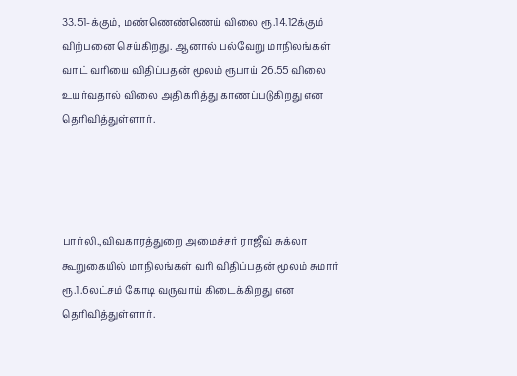33.51-க்கும், மண்ணெண்ணெய் விலை ரூ.14.12க்கும் விற்பனை செய்கிறது. ஆனால் பல்வேறு மாநிலங்கள் வாட் வரியை விதிப்பதன் மூலம் ரூபாய் 26.55 விலை உயர்வதால் விலை அதிகரித்து காணப்படுகிறது என தெரிவித்துள்ளார்.




பார்லி.,விவகாரத்துறை அமைச்சர் ராஜீவ் சுக்லா கூறுகையில் மாநிலங்கள் வரி விதிப்பதன் மூலம் சுமார் ரூ.1.6லட்சம் ‌‌கோடி வருவாய் கிடைக்கிறது என தெரிவித்துள்ளார்.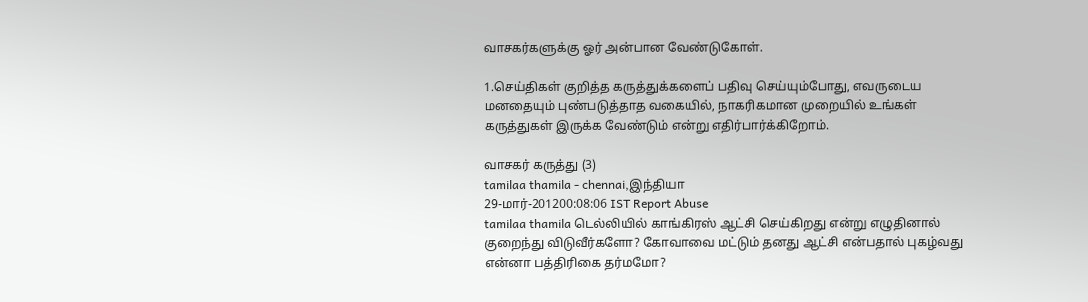வாசகர்களுக்கு ஓர் அன்பான வேண்டுகோள்.

1.செய்திகள் குறித்த கருத்துக்களைப் பதிவு செய்யும்போது, எவருடைய மனதையும் புண்படுத்தாத வகையில், நாகரிகமான முறையில் உங்கள் கருத்துகள் இருக்க வேண்டும் என்று எதிர்பார்க்கிறோம்.

வாசகர் கருத்து (3)
tamilaa thamila - chennai,இந்தியா
29-மார்-201200:08:06 IST Report Abuse
tamilaa thamila டெல்லியில் காங்கிரஸ் ஆட்சி செய்கிறது என்று எழுதினால் குறைந்து விடுவீர்களோ? கோவாவை மட்டும் தனது ஆட்சி என்பதால் புகழ்வது என்னா பத்திரிகை தர்மமோ?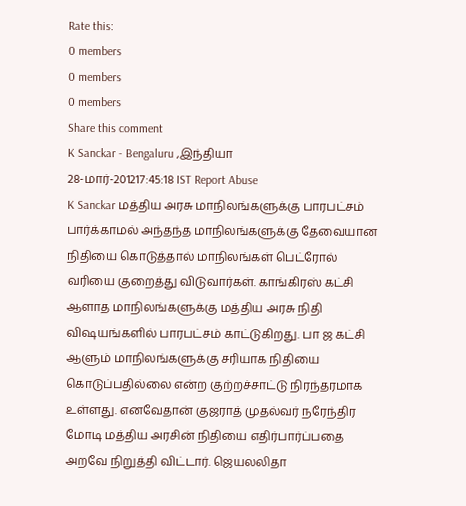Rate this:
0 members
0 members
0 members
Share this comment
K Sanckar - Bengaluru ,இந்தியா
28-மார்-201217:45:18 IST Report Abuse
K Sanckar மத்திய அரசு மாநிலங்களுக்கு பாரபட்சம் பார்க்காமல் அந்தந்த மாநிலங்களுக்கு தேவையான நிதியை கொடுத்தால் மாநிலங்கள் பெட்ரோல் வரியை குறைத்து விடுவார்கள். காங்கிரஸ் கட்சி ஆளாத மாநிலங்களுக்கு மத்திய அரசு நிதி விஷயங்களில் பாரபட்சம் காட்டுகிறது. பா ஜ கட்சி ஆளும் மாநிலங்களுக்கு சரியாக நிதியை கொடுப்பதில்லை என்ற குற்றச்சாட்டு நிரந்தரமாக உள்ளது. எனவேதான் குஜராத் முதல்வர் நரேந்திர மோடி மத்திய அரசின் நிதியை எதிர்பார்ப்பதை அறவே நிறுத்தி விட்டார். ஜெயலலிதா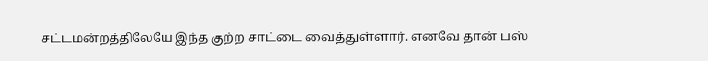சட்டமன்றத்திலேயே இந்த குற்ற சாட்டை வைத்துள்ளார். எனவே தான் பஸ்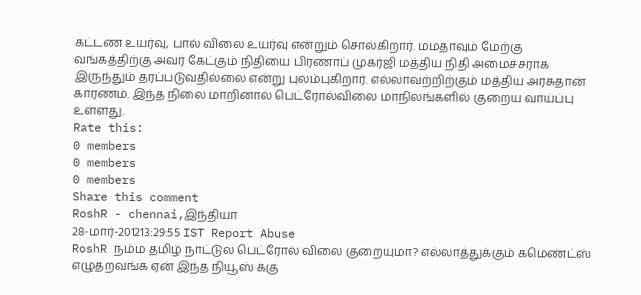கட்டண உயர்வு, பால் விலை உயர்வு என்றும் சொல்கிறார். மமதாவும் மேற்கு வங்கத்திற்கு அவர் கேட்கும் நிதியை பிரணாப் முகர்ஜி மத்திய நிதி அமைச்சராக இருந்தும் தரப்படுவதில்லை என்று புலம்புகிறார். எல்லாவற்றிற்கும் மத்திய அரசுதான் காரணம். இந்த நிலை மாறினால் பெட்ரோல்விலை மாநிலங்களில் குறைய வாய்ப்பு உள்ளது.
Rate this:
0 members
0 members
0 members
Share this comment
RoshR - chennai,இந்தியா
28-மார்-201213:29:55 IST Report Abuse
RoshR நம்ம தமிழ் நாட்டுல பெட்ரோல் விலை குறையுமா? எல்லாத்துக்கும் கமெண்ட்ஸ் எழுதறவங்க ஏன் இந்த நியூஸ் க்கு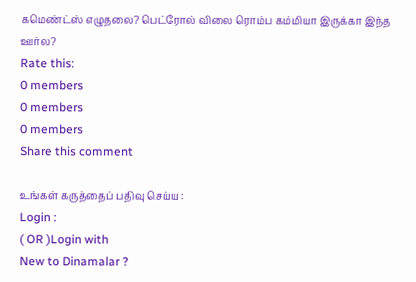கமெண்ட்ஸ் எழுதலை? பெட்ரோல் விலை ரொம்ப கம்மியா இருக்கா இந்த ஊர்ல?
Rate this:
0 members
0 members
0 members
Share this comment

உங்கள் கருத்தைப் பதிவு செய்ய :
Login :
( OR )Login with
New to Dinamalar ?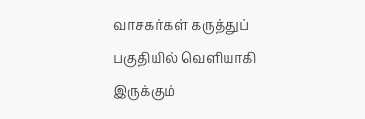வாசகர்கள் கருத்துப் பகுதியில் வெளியாகி இருக்கும்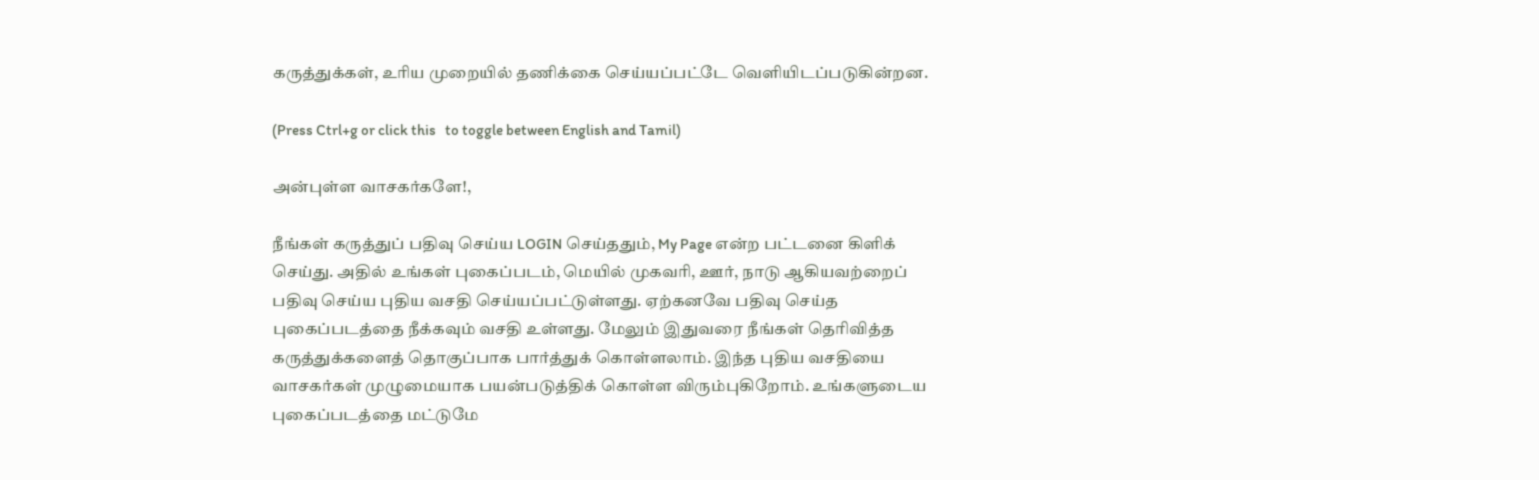கருத்துக்கள், உரிய முறையில் தணிக்கை செய்யப்பட்டே வெளியி‌டப்படுகின்றன.

(Press Ctrl+g or click this   to toggle between English and Tamil)

அன்புள்ள வாசகர்களே!,

நீங்கள் கருத்துப் பதிவு செய்ய LOGIN செய்ததும், My Page என்ற பட்டனை கிளிக் செய்து. அதில் உங்கள் புகைப்படம், மெயில் முகவரி, ஊர், நாடு ஆகியவற்றைப் பதிவு செய்ய புதிய வசதி செய்யப்பட்டுள்ளது. ஏற்கனவே பதிவு செய்த புகைப்படத்தை நீக்கவும் வசதி உள்ளது. மேலும் இதுவரை நீங்கள் தெரிவித்த கருத்துக்களைத் தொகுப்பாக பார்த்துக் கொள்ளலாம். இந்த புதிய வசதியை வாசகர்கள் முழுமையாக பயன்படுத்திக் கொள்ள விரும்புகிறோம். உங்களுடைய புகைப்படத்தை மட்டுமே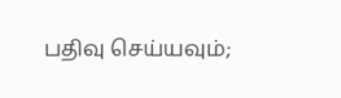பதிவு செய்யவும்;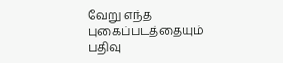வேறு எந்த புகைப்படத்தையும் பதிவு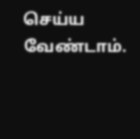செய்ய வேண்டாம்.